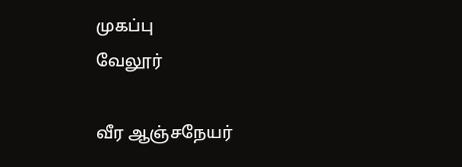முகப்பு
வேலூர்

வீர ஆஞ்சநேயர்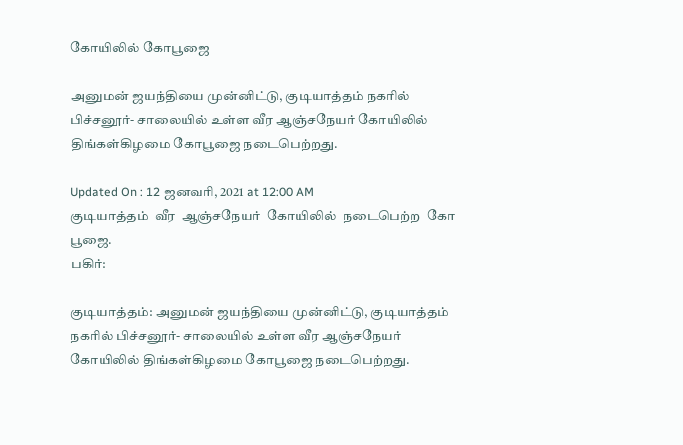கோயிலில் கோபூஜை

அனுமன் ஜயந்தியை முன்னிட்டு, குடியாத்தம் நகரில் பிச்சனூர்- சாலையில் உள்ள வீர ஆஞ்சநேயர் கோயிலில் திங்கள்கிழமை கோபூஜை நடைபெற்றது.

Updated On : 12 ஜனவரி, 2021 at 12:00 AM
குடியாத்தம்  வீர  ஆஞ்சநேயர்  கோயிலில்  நடைபெற்ற  கோ பூஜை.
பகிர்:

குடியாத்தம்: அனுமன் ஜயந்தியை முன்னிட்டு, குடியாத்தம் நகரில் பிச்சனூர்- சாலையில் உள்ள வீர ஆஞ்சநேயர் கோயிலில் திங்கள்கிழமை கோபூஜை நடைபெற்றது.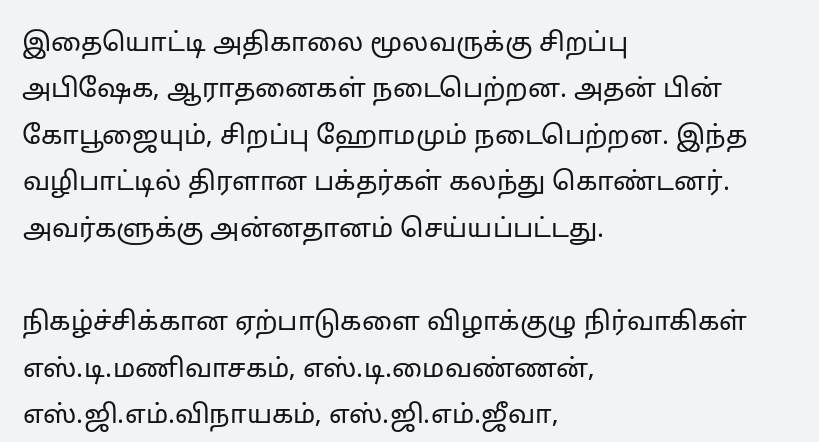இதையொட்டி அதிகாலை மூலவருக்கு சிறப்பு அபிஷேக, ஆராதனைகள் நடைபெற்றன. அதன் பின் கோபூஜையும், சிறப்பு ஹோமமும் நடைபெற்றன. இந்த வழிபாட்டில் திரளான பக்தர்கள் கலந்து கொண்டனர். அவர்களுக்கு அன்னதானம் செய்யப்பட்டது.

நிகழ்ச்சிக்கான ஏற்பாடுகளை விழாக்குழு நிர்வாகிகள் எஸ்.டி.மணிவாசகம், எஸ்.டி.மைவண்ணன், எஸ்.ஜி.எம்.விநாயகம், எஸ்.ஜி.எம்.ஜீவா,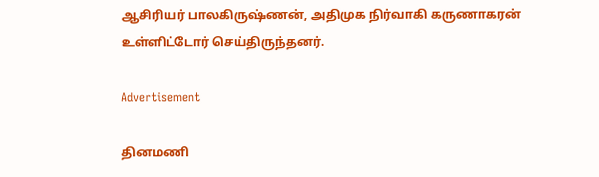ஆசிரியர் பாலகிருஷ்ணன், அதிமுக நிர்வாகி கருணாகரன் உள்ளிட்டோர் செய்திருந்தனர்.

Advertisement

தினமணி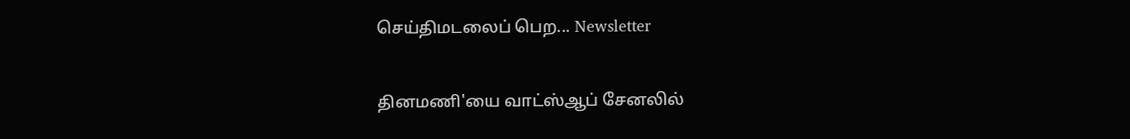செய்திமடலைப் பெற... Newsletter

தினமணி'யை வாட்ஸ்ஆப் சேனலில்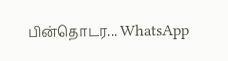பின்தொடர... WhatsApp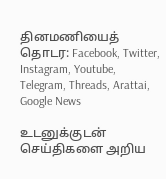தினமணியைத் தொடர: Facebook, Twitter, Instagram, Youtube, Telegram, Threads, Arattai, Google News

உடனுக்குடன் செய்திகளை அறிய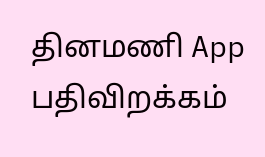தினமணி App பதிவிறக்கம்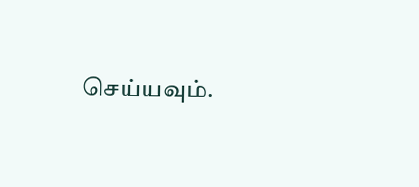செய்யவும்.